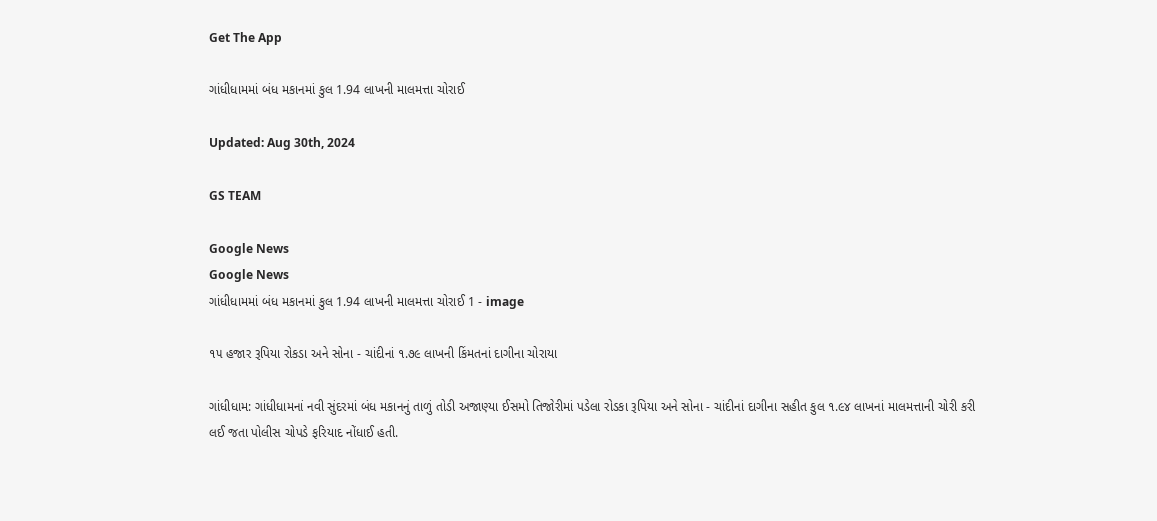Get The App

ગાંધીધામમાં બંધ મકાનમાં કુલ 1.94 લાખની માલમત્તા ચોરાઈ

Updated: Aug 30th, 2024

GS TEAM

Google News
Google News
ગાંધીધામમાં બંધ મકાનમાં કુલ 1.94 લાખની માલમત્તા ચોરાઈ 1 - image

૧૫ હજાર રૂપિયા રોકડા અને સોના - ચાંદીનાં ૧.૭૯ લાખની કિંમતનાં દાગીના ચોરાયા

ગાંધીધામ: ગાંધીધામનાં નવી સુંદરમાં બંધ મકાનનું તાળું તોડી અજાણ્યા ઈસમો તિજોરીમાં પડેલા રોડકા રૂપિયા અને સોના - ચાંદીનાં દાગીના સહીત કુલ ૧.૯૪ લાખનાં માલમત્તાની ચોરી કરી લઈ જતા પોલીસ ચોપડે ફરિયાદ નોંધાઈ હતી.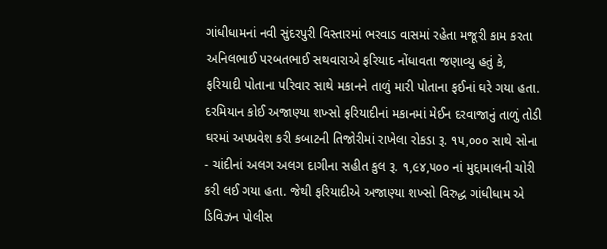ગાંધીધામનાં નવી સુંદરપુરી વિસ્તારમાં ભરવાડ વાસમાં રહેતા મજૂરી કામ કરતા અનિલભાઈ પરબતભાઈ સથવારાએ ફરિયાદ નોંધાવતા જણાવ્યુ હતું કે, ફરિયાદી પોતાના પરિવાર સાથે મકાનને તાળું મારી પોતાના ફઈનાં ઘરે ગયા હતા. દરમિયાન કોઈ અજાણ્યા શખ્સો ફરિયાદીનાં મકાનમાં મેઈન દરવાજાનું તાળું તોડી ઘરમાં અપપ્રવેશ કરી કબાટની તિજોરીમાં રાખેલા રોકડા રૂ. ૧૫,૦૦૦ સાથે સોના - ચાંદીનાં અલગ અલગ દાગીના સહીત કુલ રૂ. ૧,૯૪,૫૦૦ નાં મુદ્દામાલની ચોરી કરી લઈ ગયા હતા. જેથી ફરિયાદીએ અજાણ્યા શખ્સો વિરુદ્ધ ગાંધીધામ એ ડિવિઝન પોલીસ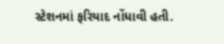સ્ટેશનમાં ફરિયાદ નોંધાવી હતી.